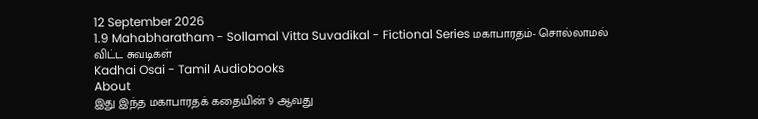12 September 2026
1.9 Mahabharatham - Sollamal Vitta Suvadikal - Fictional Series மகாபாரதம்- சொல்லாமல் விட்ட சுவடிகள்
Kadhai Osai - Tamil Audiobooks
About
இது இந்த மகாபாரதக் கதையின் 9 ஆவது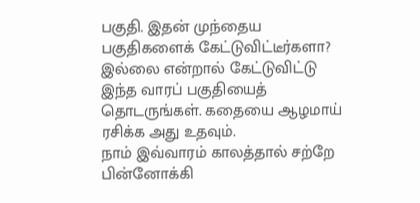பகுதி. இதன் முந்தைய பகுதிகளைக் கேட்டுவிட்டீர்களா? இல்லை என்றால் கேட்டுவிட்டு இந்த வாரப் பகுதியைத் தொடருங்கள். கதையை ஆழமாய் ரசிக்க அது உதவும்.
நாம் இவ்வாரம் காலத்தால் சற்றே பின்னோக்கி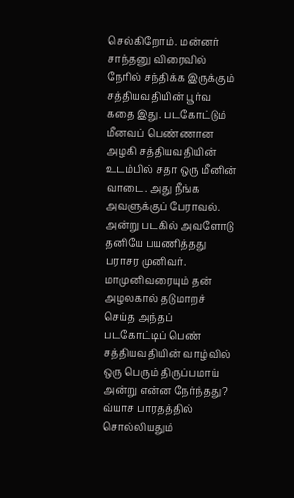செல்கிறோம். மன்னர் சாந்தனு விரைவில் நேரில் சந்திக்க இருக்கும் சத்தியவதியின் பூர்வ கதை இது. படகோட்டும் மீனவப் பெண்ணான அழகி சத்தியவதியின் உடம்பில் சதா ஒரு மீனின் வாடை. அது நீங்க அவளுக்குப் பேராவல். அன்று படகில் அவளோடு தனியே பயணித்தது பராசர முனிவர். மாமுனிவரையும் தன் அழலகால் தடுமாறச் செய்த அந்தப் படகோட்டிப் பெண் சத்தியவதியின் வாழ்வில் ஒரு பெரும் திருப்பமாய் அன்று என்ன நேர்ந்தது?
வ்யாச பாரதத்தில் சொல்லியதும்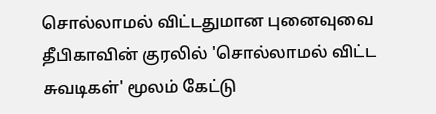சொல்லாமல் விட்டதுமான புனைவுவை தீபிகாவின் குரலில் 'சொல்லாமல் விட்ட சுவடிகள்' மூலம் கேட்டு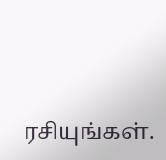ரசியுங்கள்.